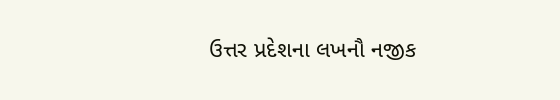ઉત્તર પ્રદેશના લખનૌ નજીક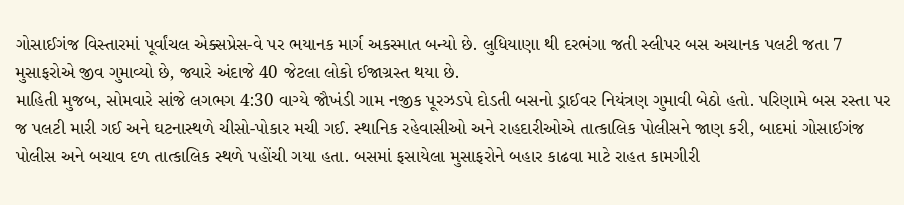ગોસાઈગંજ વિસ્તારમાં પૂર્વાંચલ એક્સપ્રેસ-વે પર ભયાનક માર્ગ અકસ્માત બન્યો છે. લુધિયાણા થી દરભંગા જતી સ્લીપર બસ અચાનક પલટી જતા 7 મુસાફરોએ જીવ ગુમાવ્યો છે, જ્યારે અંદાજે 40 જેટલા લોકો ઈજાગ્રસ્ત થયા છે.
માહિતી મુજબ, સોમવારે સાંજે લગભગ 4:30 વાગ્યે જૌખંડી ગામ નજીક પૂરઝડપે દોડતી બસનો ડ્રાઈવર નિયંત્રણ ગુમાવી બેઠો હતો. પરિણામે બસ રસ્તા પર જ પલટી મારી ગઈ અને ઘટનાસ્થળે ચીસો-પોકાર મચી ગઈ. સ્થાનિક રહેવાસીઓ અને રાહદારીઓએ તાત્કાલિક પોલીસને જાણ કરી, બાદમાં ગોસાઈગંજ પોલીસ અને બચાવ દળ તાત્કાલિક સ્થળે પહોંચી ગયા હતા. બસમાં ફસાયેલા મુસાફરોને બહાર કાઢવા માટે રાહત કામગીરી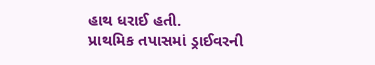હાથ ધરાઈ હતી.
પ્રાથમિક તપાસમાં ડ્રાઈવરની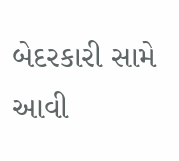બેદરકારી સામે આવી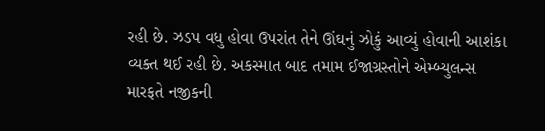રહી છે. ઝડપ વધુ હોવા ઉપરાંત તેને ઊંઘનું ઝોકું આવ્યું હોવાની આશંકા વ્યક્ત થઈ રહી છે. અકસ્માત બાદ તમામ ઈજાગ્રસ્તોને એમ્બ્યુલન્સ મારફતે નજીકની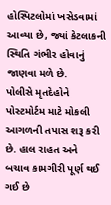હોસ્પિટલોમાં ખસેડવામાં આવ્યા છે, જ્યાં કેટલાકની સ્થિતિ ગંભીર હોવાનું જાણવા મળે છે.
પોલીસે મૃતદેહોને પોસ્ટમોર્ટમ માટે મોકલી આગળની તપાસ શરૂ કરી છે. હાલ રાહત અને બચાવ કામગીરી પૂર્ણ થઈ ગઈ છે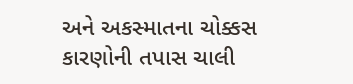અને અકસ્માતના ચોક્કસ કારણોની તપાસ ચાલી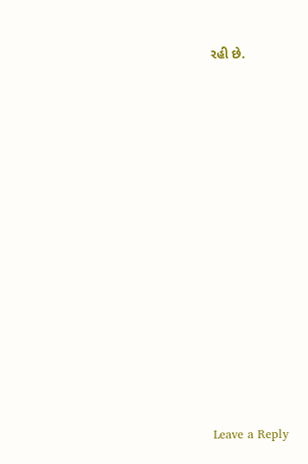રહી છે.














Leave a Reply